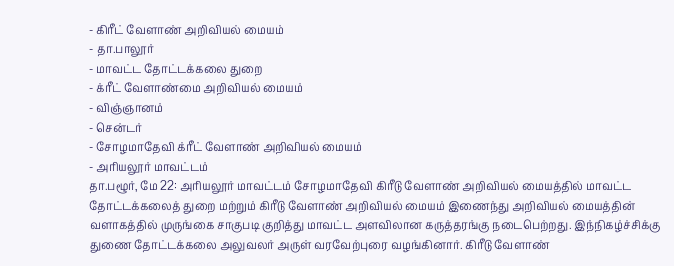- கிரீட் வேளாண் அறிவியல் மையம்
- தா.பாலூர்
- மாவட்ட தோட்டக்கலை துறை
- க்ரீட் வேளாண்மை அறிவியல் மையம்
- விஞ்ஞானம்
- சென்டர்
- சோழமாதேவி க்ரீட் வேளாண் அறிவியல் மையம்
- அரியலூர் மாவட்டம்
தா.பழூர், மே 22: அரியலூர் மாவட்டம் சோழமாதேவி கிரீடு வேளாண் அறிவியல் மையத்தில் மாவட்ட தோட்டக்கலைத் துறை மற்றும் கிரீடு வேளாண் அறிவியல் மையம் இணைந்து அறிவியல் மையத்தின் வளாகத்தில் முருங்கை சாகுபடி குறித்து மாவட்ட அளவிலான கருத்தரங்கு நடைபெற்றது. இந்நிகழ்ச்சிக்கு துணை தோட்டக்கலை அலுவலர் அருள் வரவேற்புரை வழங்கினார். கிரீடு வேளாண்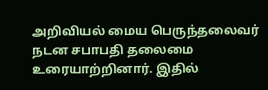அறிவியல் மைய பெருந்தலைவர் நடன சபாபதி தலைமை உரையாற்றினார். இதில்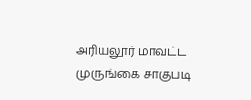அரியலூர் மாவட்ட முருங்கை சாகுபடி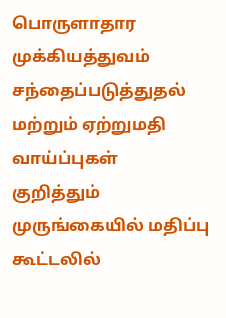பொருளாதார முக்கியத்துவம் சந்தைப்படுத்துதல் மற்றும் ஏற்றுமதி வாய்ப்புகள் குறித்தும் முருங்கையில் மதிப்பு கூட்டலில்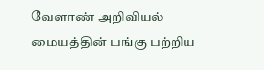வேளாண் அறிவியல் மையத்தின் பங்கு பற்றிய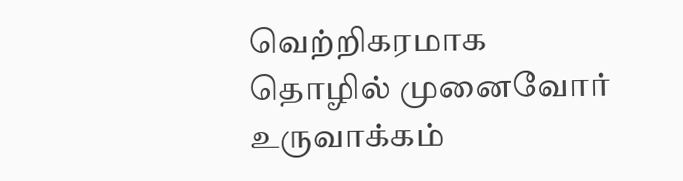வெற்றிகரமாக தொழில் முனைவோர் உருவாக்கம்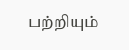பற்றியும்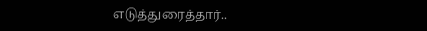எடுத்துரைத்தார்..